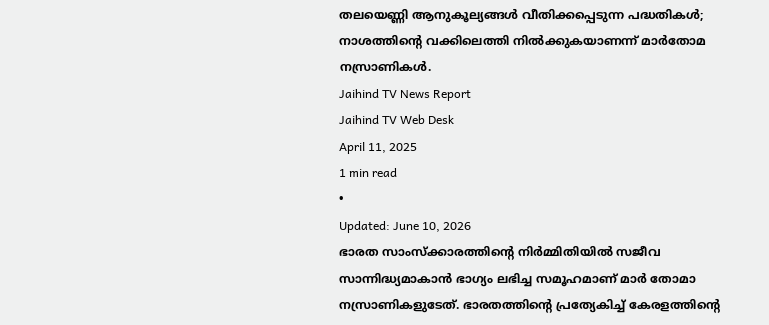തലയെണ്ണി ആനുകൂല്യങ്ങൾ വീതിക്കപ്പെടുന്ന പദ്ധതികൾ; നാശത്തിന്റെ വക്കിലെത്തി നിൽക്കുകയാണന്ന് മാർതോമ നസ്രാണികൾ.
Jaihind TV News Report
Jaihind TV Web Desk
April 11, 2025
1 min read
•
Updated: June 10, 2026
ഭാരത സാംസ്ക്കാരത്തിൻ്റെ നിർമ്മിതിയിൽ സജീവ സാന്നിദ്ധ്യമാകാൻ ഭാഗ്യം ലഭിച്ച സമൂഹമാണ് മാർ തോമാ നസ്രാണികളുടേത്. ഭാരതത്തിൻ്റെ പ്രത്യേകിച്ച് കേരളത്തിന്റെ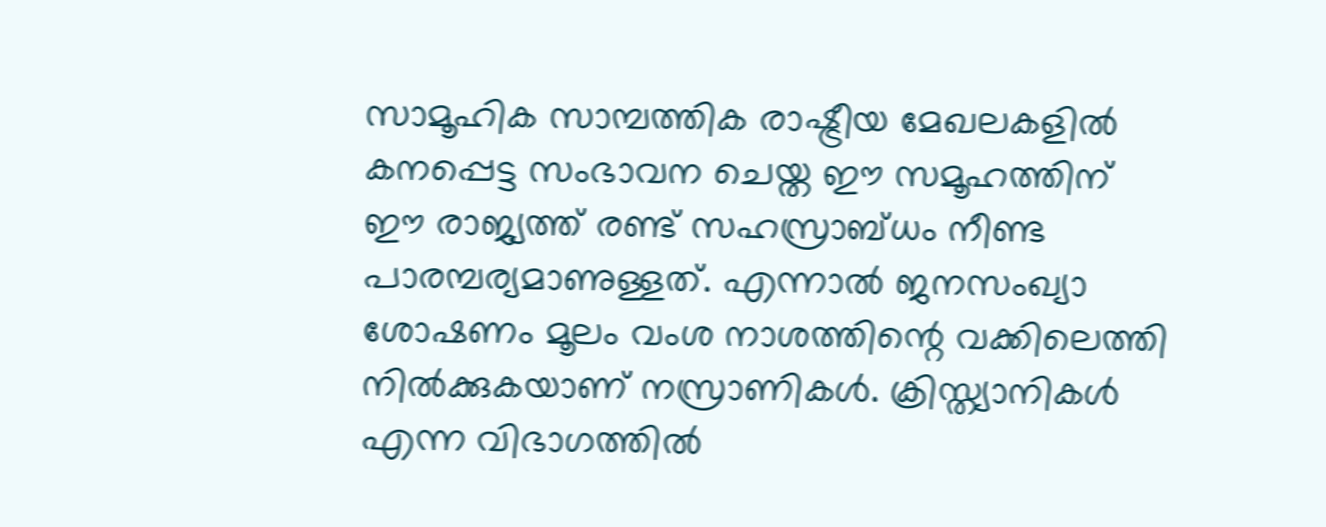സാമൂഹിക സാമ്പത്തിക രാഷ്ട്രീയ മേഖലകളിൽ കനപ്പെട്ട സംഭാവന ചെയ്ത ഈ സമൂഹത്തിന് ഈ രാജ്യത്ത് രണ്ട് സഹസ്രാബ്ധം നീണ്ട പാരമ്പര്യമാണുള്ളത്. എന്നാൽ ജനസംഖ്യാ ശോഷണം മൂലം വംശ നാശത്തിന്റെ വക്കിലെത്തി നിൽക്കുകയാണ് നസ്രാണികൾ. ക്രിസ്ത്യാനികൾ എന്ന വിഭാഗത്തിൽ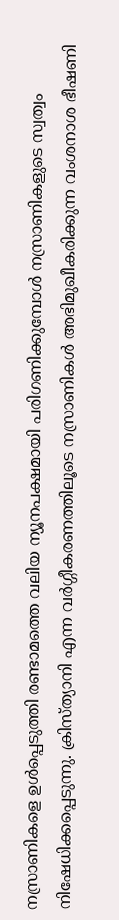നസ്രാണികളെ ഉൾപ്പെടുത്തി രണ്ടാമത്തെ വലിയ ന്യൂനപക്ഷമായി പരിഗണിക്കുമ്പോൾ നസ്രാണികളുടെ സ്വത്വം നിഷേധിക്കപ്പെടുന്നു. ക്രിസ്ത്യാനി എന്ന വർഗ്ഗീകരണത്തിലൂടെ നസ്രാണികൾ അഭിമുഖീകരിക്കുന്ന വംശനാശ ഭീഷണി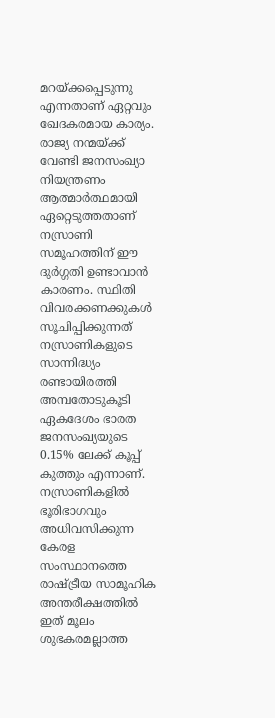മറയ്ക്കപ്പെടുന്നു എന്നതാണ് ഏറ്റവും ഖേദകരമായ കാര്യം.
രാജ്യ നന്മയ്ക്ക് വേണ്ടി ജനസംഖ്യാ നിയന്ത്രണം ആത്മാർത്ഥമായി ഏറ്റെടുത്തതാണ് നസ്രാണി സമൂഹത്തിന് ഈ ദുർഗ്ഗതി ഉണ്ടാവാൻ കാരണം. സ്ഥിതി വിവരക്കണക്കുകൾ സൂചിപ്പിക്കുന്നത് നസ്രാണികളുടെ സാന്നിദ്ധ്യം രണ്ടായിരത്തി അമ്പതോടുകൂടി ഏകദേശം ഭാരത ജനസംഖ്യയുടെ 0.15% ലേക്ക് കൂപ്പ് കുത്തും എന്നാണ്. നസ്രാണികളിൽ ഭൂരിഭാഗവും അധിവസിക്കുന്ന കേരള സംസ്ഥാനത്തെ രാഷ്ട്രീയ സാമൂഹിക അന്തരീക്ഷത്തിൽ ഇത് മൂലം ശുഭകരമല്ലാത്ത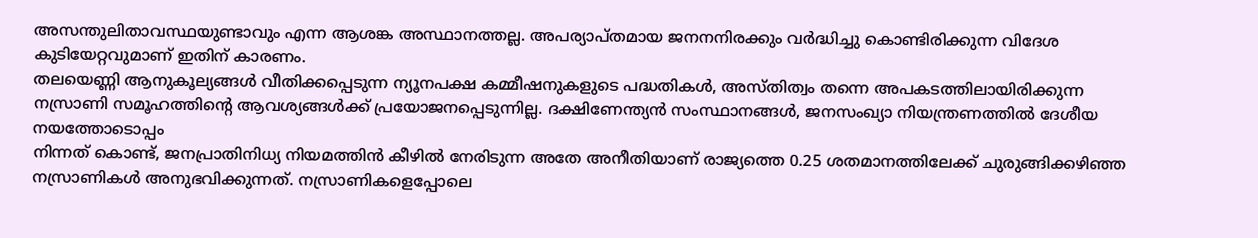അസന്തുലിതാവസ്ഥയുണ്ടാവും എന്ന ആശങ്ക അസ്ഥാനത്തല്ല. അപര്യാപ്തമായ ജനനനിരക്കും വർദ്ധിച്ചു കൊണ്ടിരിക്കുന്ന വിദേശ കുടിയേറ്റവുമാണ് ഇതിന് കാരണം.
തലയെണ്ണി ആനുകൂല്യങ്ങൾ വീതിക്കപ്പെടുന്ന ന്യൂനപക്ഷ കമ്മീഷനുകളുടെ പദ്ധതികൾ, അസ്തിത്വം തന്നെ അപകടത്തിലായിരിക്കുന്ന നസ്രാണി സമൂഹത്തിന്റെ ആവശ്യങ്ങൾക്ക് പ്രയോജനപ്പെടുന്നില്ല. ദക്ഷിണേന്ത്യൻ സംസ്ഥാനങ്ങൾ, ജനസംഖ്യാ നിയന്ത്രണത്തിൽ ദേശീയ നയത്തോടൊപ്പം
നിന്നത് കൊണ്ട്, ജനപ്രാതിനിധ്യ നിയമത്തിൻ കീഴിൽ നേരിടുന്ന അതേ അനീതിയാണ് രാജ്യത്തെ 0.25 ശതമാനത്തിലേക്ക് ചുരുങ്ങിക്കഴിഞ്ഞ നസ്രാണികൾ അനുഭവിക്കുന്നത്. നസ്രാണികളെപ്പോലെ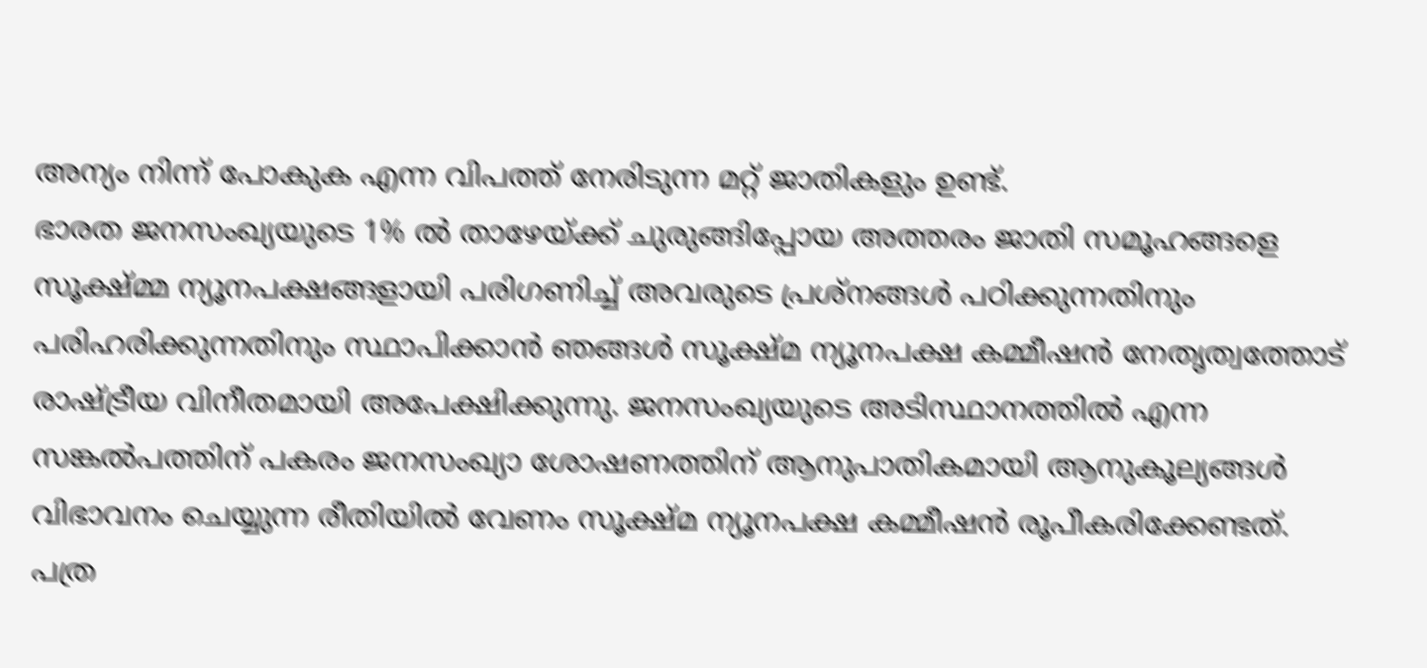അന്യം നിന്ന് പോകുക എന്ന വിപത്ത് നേരിടുന്ന മറ്റ് ജാതികളും ഉണ്ട്.
ഭാരത ജനസംഖ്യയുടെ 1% ൽ താഴേയ്ക്ക് ചുരുങ്ങിപ്പോയ അത്തരം ജാതി സമൂഹങ്ങളെ സൂക്ഷ്മ്മ ന്യൂനപക്ഷങ്ങളായി പരിഗണിച്ച് അവരുടെ പ്രശ്നങ്ങൾ പഠിക്കുന്നതിനും പരിഹരിക്കുന്നതിനും സ്ഥാപിക്കാൻ ഞങ്ങൾ സൂക്ഷ്മ ന്യൂനപക്ഷ കമ്മീഷൻ നേതൃത്വത്തോട് രാഷ്ട്രീയ വിനീതമായി അപേക്ഷിക്കുന്നു. ജനസംഖ്യയുടെ അടിസ്ഥാനത്തിൽ എന്ന സങ്കൽപത്തിന് പകരം ജനസംഖ്യാ ശോഷണത്തിന് ആനുപാതികമായി ആനുകൂല്യങ്ങൾ വിഭാവനം ചെയ്യുന്ന രീതിയിൽ വേണം സൂക്ഷ്മ ന്യൂനപക്ഷ കമ്മീഷൻ രൂപീകരിക്കേണ്ടത്.
പത്ര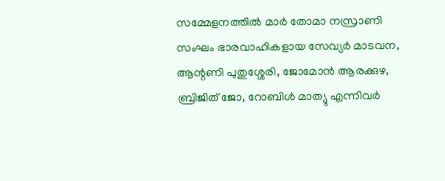സമ്മേളനത്തിൽ മാർ തോമാ നസ്രാണി സംഘം ഭാരവാഹികളായ സേവ്യർ മാടവന, ആന്റണി പുതുശ്ശേരി, ജോമോൻ ആരക്കുഴ, ബ്രിജിത് ജോ, റോബിൾ മാത്യു എന്നിവർ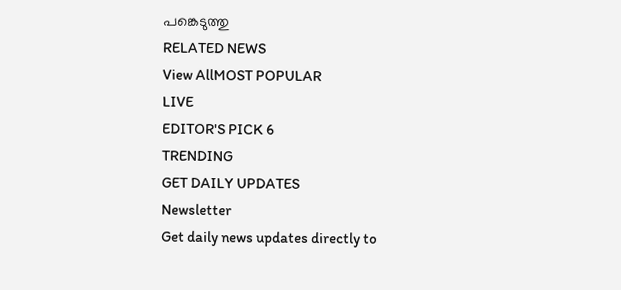പങ്കെടുത്തു
RELATED NEWS
View AllMOST POPULAR
LIVE
EDITOR'S PICK 6
TRENDING
GET DAILY UPDATES
Newsletter
Get daily news updates directly to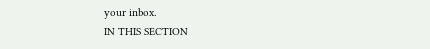your inbox.
IN THIS SECTION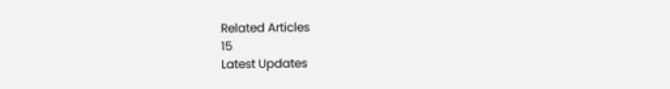Related Articles
15
Latest Updates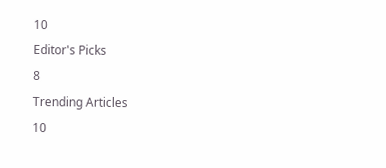10
Editor's Picks
8
Trending Articles
10